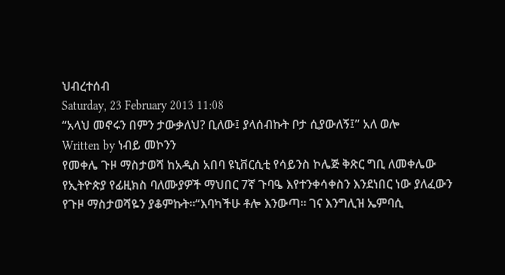ህብረተሰብ
Saturday, 23 February 2013 11:08
“አላህ መኖሩን በምን ታውቃለህ? ቢለው፤ ያላሰብኩት ቦታ ሲያውለኝ፤” አለ ወሎ
Written by ነብይ መኮንን
የመቀሌ ጉዞ ማስታወሻ ከአዲስ አበባ ዩኒቨርሲቲ የሳይንስ ኮሌጅ ቅጽር ግቢ ለመቀሌው የኢትዮጵያ የፊዚክስ ባለሙያዎች ማህበር 7ኛ ጉባዔ እየተንቀሳቀስን እንደነበር ነው ያለፈውን የጉዞ ማስታወሻዬን ያቆምኩት፡፡“እባካችሁ ቶሎ እንውጣ፡፡ ገና እንግሊዝ ኤምባሲ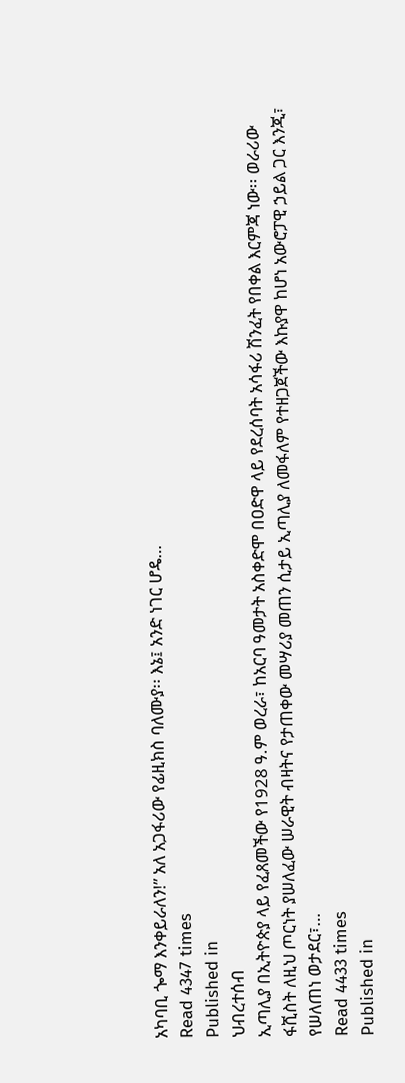አካባቢ ጐማ እንቀይራለን!” አለ አጋፋሪው የፊዚክስ ባለሙያ፡፡ እኔ፤ አንድ ነገር ሆዴ…
Read 4347 times
Published in
ህብረተሰብ
ኢጣሊያ በኢትዮጵያ ላይ የፈጸመችው የ1928 ዓ.ም ወረራ፣ ከአርባ ዓመታት አስቀድሞ በዐድዋ ላይ የደረሰባት አሳፋሪ ሽንፈት የበቀል እርምጃ ነው፡፡ ወራሪው ፋሺስት ለዚህ ጦርነት ያሠለፈው ሠራዊት ብዛትና የታጠቀው መሣሪያ መጠን ሲታይ ኢጣሊያ ለመፋለም የተዘጋጀችው እኩያዋ ከሆነ አውሮፓዊ ኃይል ጋር እንጂ፣ የሠለጠነ ወታደር፣…
Read 4433 times
Published in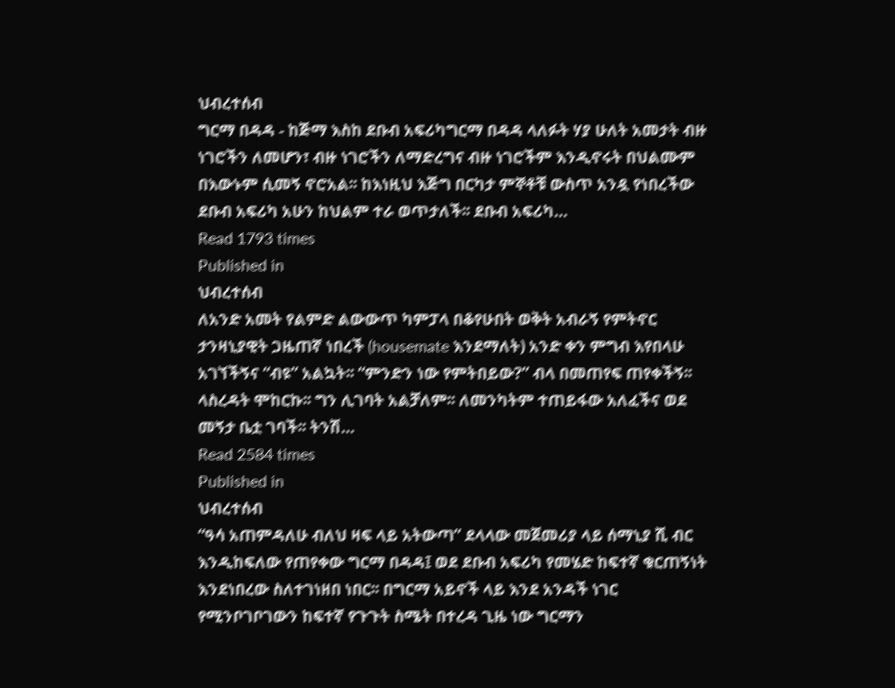ህብረተሰብ
ግርማ በዳዳ - ከጅማ እስከ ደቡብ አፍሪካግርማ በዳዳ ላለፉት ሃያ ሁለት አመታት ብዙ ነገሮችን ለመሆን፣ ብዙ ነገሮችን ለማድረግና ብዙ ነገሮችም እንዲኖሩት በህልሙም በእውኑም ሲመኝ ኖሮአል፡፡ ከእነዚህ እጅግ በርካታ ምኞቶቹ ውስጥ አንዷ የነበረችው ደቡብ አፍሪካ አሁን ከህልም ተራ ወጥታለች፡፡ ደቡብ አፍሪካ…
Read 1793 times
Published in
ህብረተሰብ
ለአንድ አመት የልምድ ልውውጥ ካምፓላ በቆየሁበት ወቅት አብራኝ የምትኖር ታንዛኒያዊት ጋዜጠኛ ነበረች (housemate እንደማለት) አንድ ቀን ምግብ እየበላሁ አገኘችኝና “ብዩ” አልኳት፡፡ “ምንድን ነው የምትበይው?” ብላ በመጠየፍ ጠየቀችኝ፡፡ ላስረዳት ሞከርኩ፡፡ ግን ሊገባት አልቻለም፡፡ ለመንካትም ተጠይፋው አለፈችና ወደ መኝታ ቤቷ ገባች፡፡ ትንሽ…
Read 2584 times
Published in
ህብረተሰብ
“ዓሳ አጠምዳለሁ ብለህ ዛፍ ላይ አትውጣ” ደላላው መጀመሪያ ላይ ሰማኒያ ሺ ብር እንዲከፍለው የጠየቀው ግርማ በዳዳ፤ ወደ ደቡብ አፍሪካ የመሄድ ከፍተኛ ቁርጠኝነት እንደነበረው ስለተገነዘበ ነበር፡፡ በግርማ አይኖች ላይ እንደ አንዳች ነገር የሚንቦገቦገውን ከፍተኛ የጉጉት ስሜት በተረዳ ጊዜ ነው ግርማን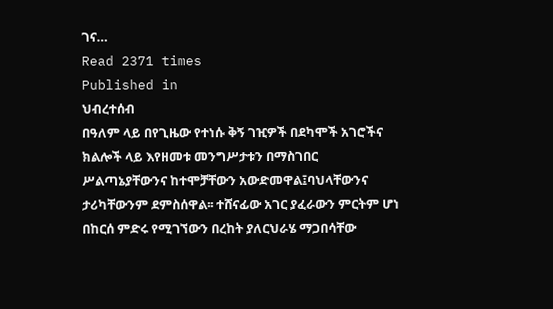ገና…
Read 2371 times
Published in
ህብረተሰብ
በዓለም ላይ በየጊዜው የተነሱ ቅኝ ገዢዎች በደካሞች አገሮችና ክልሎች ላይ እየዘመቱ መንግሥታቱን በማስገበር ሥልጣኔያቸውንና ከተሞቻቸውን አውድመዋል፤ባህላቸውንና ታሪካቸውንም ደምስሰዋል፡፡ ተሸናፊው አገር ያፈራውን ምርትም ሆነ በከርሰ ምድሩ የሚገኘውን በረከት ያለርህራሄ ማጋበሳቸው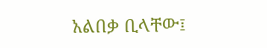አልበቃ ቢላቸው፤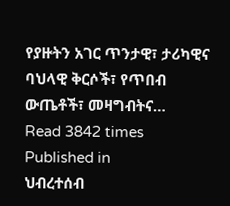የያዙትን አገር ጥንታዊ፣ ታሪካዊና ባህላዊ ቅርሶች፣ የጥበብ ውጤቶች፣ መዛግብትና…
Read 3842 times
Published in
ህብረተሰብ